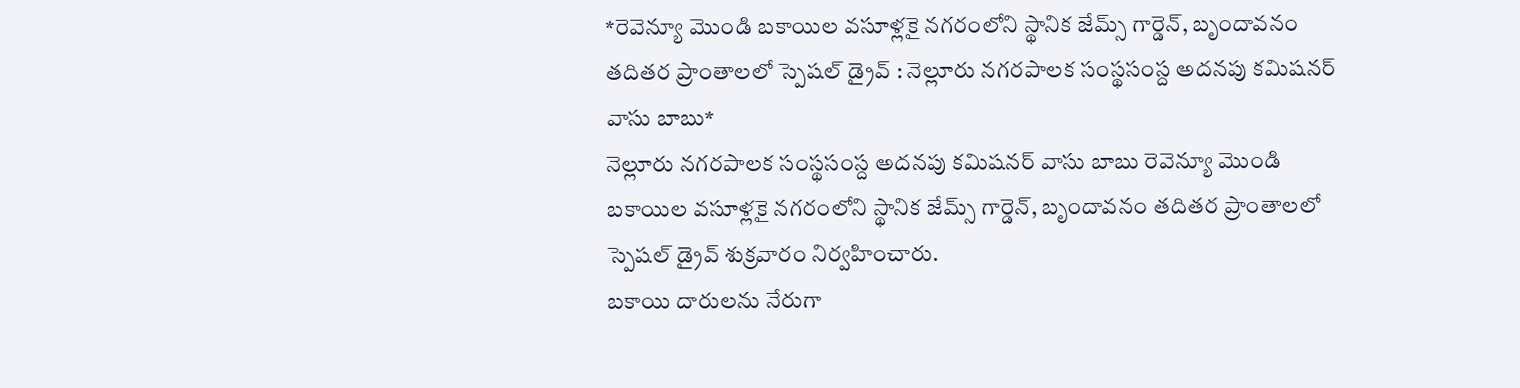*రెవెన్యూ మొండి బకాయిల వసూళ్లకై నగరంలోని స్థానిక జేమ్స్ గార్డెన్, బృందావనం తదితర ప్రాంతాలలో స్పెషల్ డ్రైవ్ : నెల్లూరు నగరపాలక సంస్థసంస్ద అదనపు కమిషనర్ వాసు బాబు*
నెల్లూరు నగరపాలక సంస్థసంస్ద అదనపు కమిషనర్ వాసు బాబు రెవెన్యూ మొండి బకాయిల వసూళ్లకై నగరంలోని స్థానిక జేమ్స్ గార్డెన్, బృందావనం తదితర ప్రాంతాలలో స్పెషల్ డ్రైవ్ శుక్రవారం నిర్వహించారు.
బకాయి దారులను నేరుగా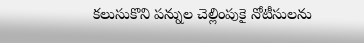కలుసుకొని పన్నుల చెల్లింపుకై నోటీసులను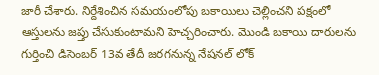జారీ చేశారు. నిర్దేశించిన సమయంలోపు బకాయిలు చెల్లించని పక్షంలో ఆస్తులను జప్తు చేసుకుంటామని హెచ్చరించారు. మొండి బకాయి దారులను గుర్తించి డిసెంబర్ 13వ తేదీ జరగనున్న నేషనల్ లోక్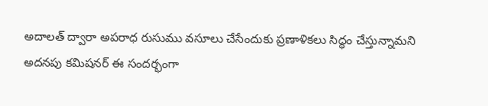అదాలత్ ద్వారా అపరాధ రుసుము వసూలు చేసేందుకు ప్రణాళికలు సిద్ధం చేస్తున్నామని అదనపు కమిషనర్ ఈ సందర్భంగా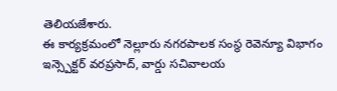తెలియజేశారు.
ఈ కార్యక్రమంలో నెల్లూరు నగరపాలక సంస్థ రెవెన్యూ విభాగం ఇన్స్పెక్టర్ వరప్రసాద్, వార్డు సచివాలయ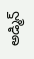అడ్మిన్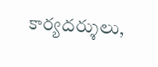కార్యదర్శులు,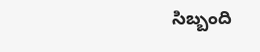సిబ్బంది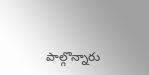పాల్గొన్నారు